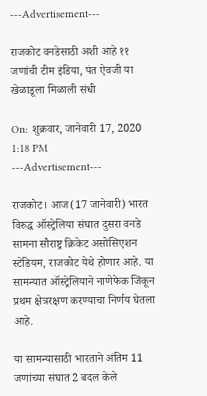---Advertisement---

राजकोट वनडेसाठी अशी आहे ११ जणांची टीम इंडिया, पंत ऐवजी या खेळाडूला मिळाली संधी

On: शुक्रवार, जानेवारी 17, 2020 1:18 PM
---Advertisement---

राजकोट। आज(17 जानेवारी) भारत विरुद्ध ऑस्ट्रेलिया संघात दुसरा वनडे सामना सौराष्ट्र क्रिकेट असोसिएशन स्टेडियम, राजकोट येथे होणार आहे. या सामन्यात ऑस्ट्रेलियाने नाणेफेक जिंकून प्रथम क्षेत्ररक्षण करण्याचा निर्णय घेतला आहे.

या सामन्यासाठी भारताने अंतिम 11 जणांच्या संघात 2 बदल केले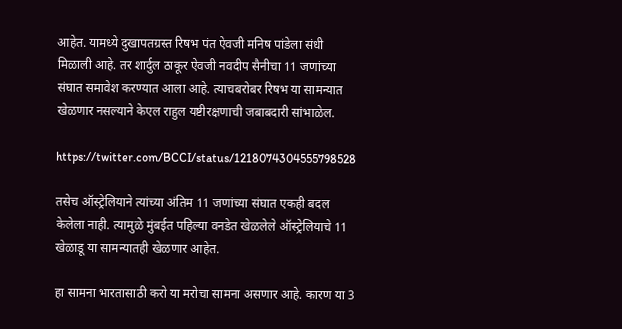आहेत. यामध्ये दुखापतग्रस्त रिषभ पंत ऐवजी मनिष पांडेला संधी मिळाली आहे. तर शार्दुल ठाकूर ऐवजी नवदीप सैनीचा 11 जणांच्या संघात समावेश करण्यात आला आहे. त्याचबरोबर रिषभ या सामन्यात खेळणार नसल्याने केएल राहुल यष्टीरक्षणाची जबाबदारी सांभाळेल.

https://twitter.com/BCCI/status/1218074304555798528

तसेच ऑस्ट्रेलियाने त्यांच्या अंतिम 11 जणांच्या संघात एकही बदल केलेला नाही. त्यामुळे मुंबईत पहिल्या वनडेत खेळलेले ऑस्ट्रेलियाचे 11 खेळाडू या सामन्यातही खेळणार आहेत.

हा सामना भारतासाठी करो या मरोचा सामना असणार आहे. कारण या 3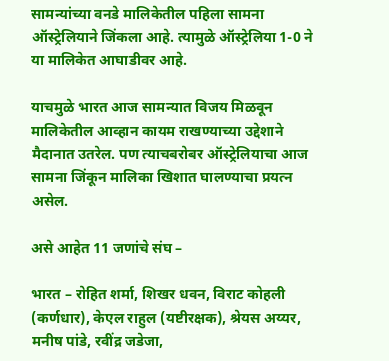सामन्यांच्या वनडे मालिकेतील पहिला सामना ऑस्ट्रेलियाने जिंकला आहे. त्यामुळे ऑस्ट्रेलिया 1-0 ने या मालिकेत आघाडीवर आहे.

याचमुळे भारत आज सामन्यात विजय मिळवून मालिकेतील आव्हान कायम राखण्याच्या उद्देशाने मैदानात उतरेल. पण त्याचबरोबर ऑस्ट्रेलियाचा आज सामना जिंकून मालिका खिशात घालण्याचा प्रयत्न असेल.

असे आहेत 11 जणांचे संघ –

भारत – रोहित शर्मा, शिखर धवन, विराट कोहली (कर्णधार), केएल राहुल (यष्टीरक्षक), श्रेयस अय्यर, मनीष पांडे, रवींद्र जडेजा,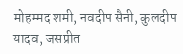मोहम्मद शमी, नवदीप सैनी, कुलदीप यादव, जसप्रीत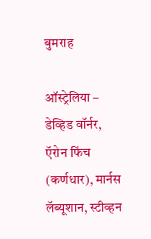बुमराह

ऑस्ट्रेलिया – डेव्हिड वॉर्नर, ऍरोन फिंच (कर्णधार), मार्नस लॅब्यूशान, स्टीव्हन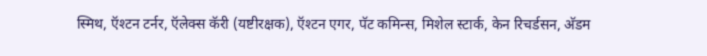स्मिथ, ऍश्टन टर्नर, ऍलेक्स कॅरी (यष्टीरक्षक), ऍश्टन एगर, पॅट कमिन्स, मिशेल स्टार्क, केन रिचर्डसन, अ‍ॅडम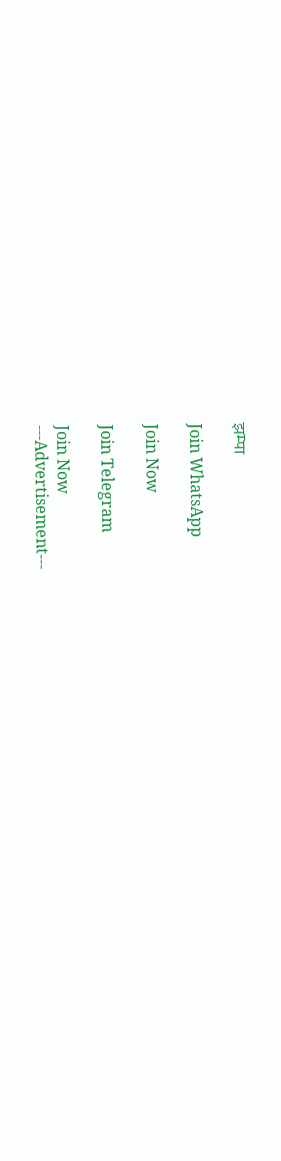झम्पा

Join WhatsApp

Join Now

Join Telegram

Join Now
---Advertisement---